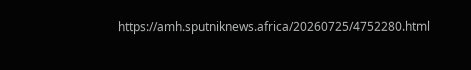https://amh.sputniknews.africa/20260725/4752280.html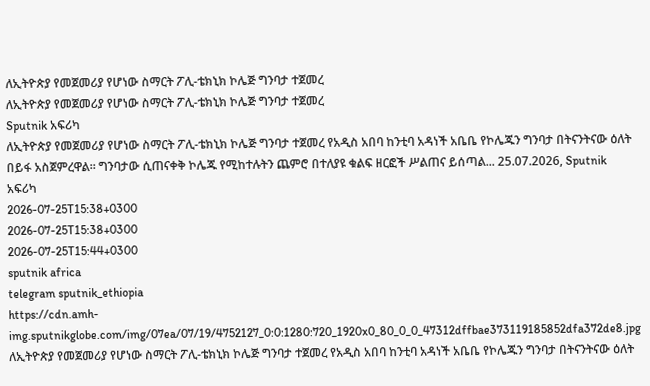ለኢትዮጵያ የመጀመሪያ የሆነው ስማርት ፖሊ-ቴክኒክ ኮሌጅ ግንባታ ተጀመረ
ለኢትዮጵያ የመጀመሪያ የሆነው ስማርት ፖሊ-ቴክኒክ ኮሌጅ ግንባታ ተጀመረ
Sputnik አፍሪካ
ለኢትዮጵያ የመጀመሪያ የሆነው ስማርት ፖሊ-ቴክኒክ ኮሌጅ ግንባታ ተጀመረ የአዲስ አበባ ከንቲባ አዳነች አቤቤ የኮሌጁን ግንባታ በትናንትናው ዕለት በይፋ አስጀምረዋል። ግንባታው ሲጠናቀቅ ኮሌጁ የሚከተሉትን ጨምሮ በተለያዩ ቁልፍ ዘርፎች ሥልጠና ይሰጣል... 25.07.2026, Sputnik አፍሪካ
2026-07-25T15:38+0300
2026-07-25T15:38+0300
2026-07-25T15:44+0300
sputnik africa
telegram sputnik_ethiopia
https://cdn.amh-img.sputnikglobe.com/img/07ea/07/19/4752127_0:0:1280:720_1920x0_80_0_0_47312dffbae373119185852dfa372de8.jpg
ለኢትዮጵያ የመጀመሪያ የሆነው ስማርት ፖሊ-ቴክኒክ ኮሌጅ ግንባታ ተጀመረ የአዲስ አበባ ከንቲባ አዳነች አቤቤ የኮሌጁን ግንባታ በትናንትናው ዕለት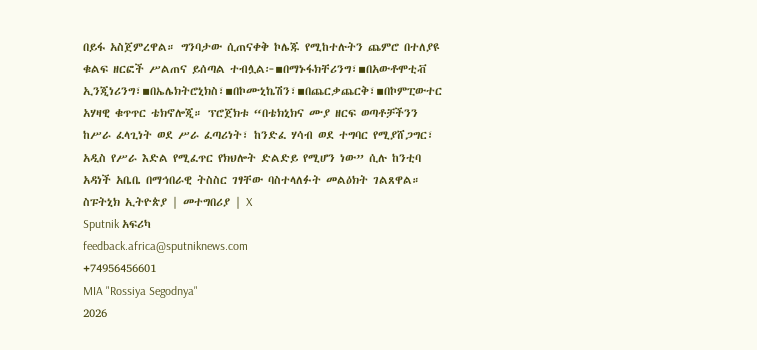በይፋ አስጀምረዋል። ግንባታው ሲጠናቀቅ ኮሌጁ የሚከተሉትን ጨምሮ በተለያዩ ቁልፍ ዘርፎች ሥልጠና ይሰጣል ተብሏል፦▪በማኑፋክቸሪንግ፣▪በአውቶሞቲቭ ኢንጂነሪንግ፣▪በኤሌክትሮኒክስ፣▪በኮሙኒኬሽን፣▪በጨርቃጨርቅ፣▪በኮምፒውተር አሃዛዊ ቁጥጥር ቴክኖሎጂ። ፕሮጀክቱ “በቴክኒክና ሙያ ዘርፍ ወጣቶቻችንን ከሥራ ፈላጊነት ወደ ሥራ ፈጣሪነት፣ ከንድፈ ሃሳብ ወደ ተግባር የሚያሸጋግር፣ አዲስ የሥራ እድል የሚፈጥር የክህሎት ድልድይ የሚሆን ነው” ሲሉ ከንቲባ አዳነች አቤቤ በማኅበራዊ ትስስር ገፃቸው ባስተላለፉት መልዕክት ገልጸዋል። ስፑትኒክ ኢትዮጵያ | መተግበሪያ | X
Sputnik አፍሪካ
feedback.africa@sputniknews.com
+74956456601
MIA "Rossiya Segodnya"
2026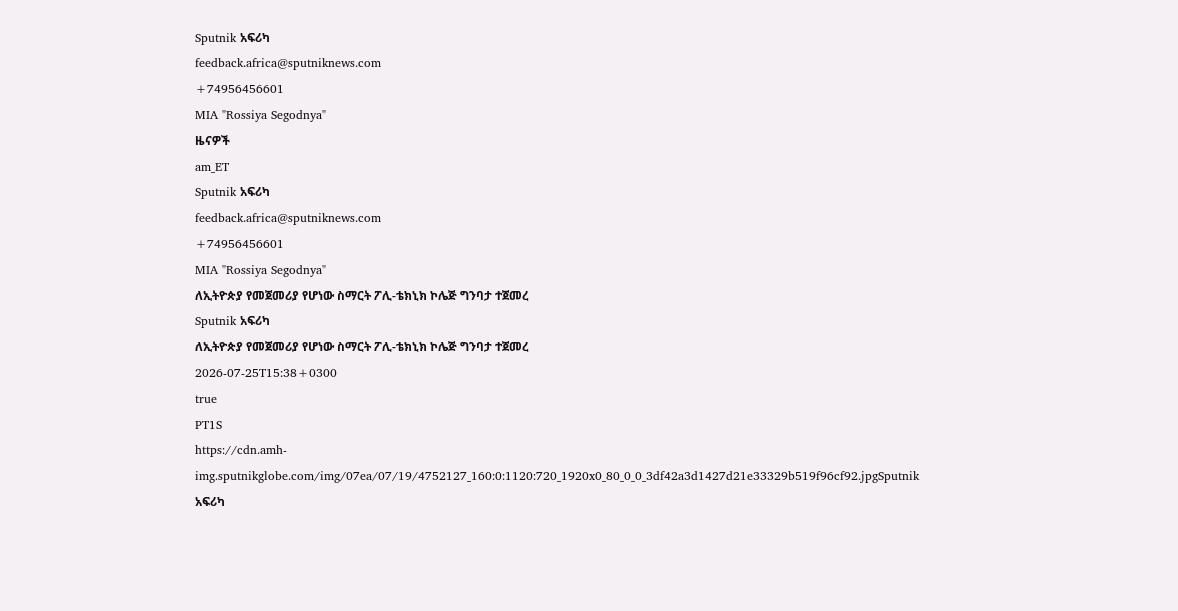Sputnik አፍሪካ
feedback.africa@sputniknews.com
+74956456601
MIA "Rossiya Segodnya"
ዜናዎች
am_ET
Sputnik አፍሪካ
feedback.africa@sputniknews.com
+74956456601
MIA "Rossiya Segodnya"
ለኢትዮጵያ የመጀመሪያ የሆነው ስማርት ፖሊ-ቴክኒክ ኮሌጅ ግንባታ ተጀመረ
Sputnik አፍሪካ
ለኢትዮጵያ የመጀመሪያ የሆነው ስማርት ፖሊ-ቴክኒክ ኮሌጅ ግንባታ ተጀመረ
2026-07-25T15:38+0300
true
PT1S
https://cdn.amh-img.sputnikglobe.com/img/07ea/07/19/4752127_160:0:1120:720_1920x0_80_0_0_3df42a3d1427d21e33329b519f96cf92.jpgSputnik አፍሪካ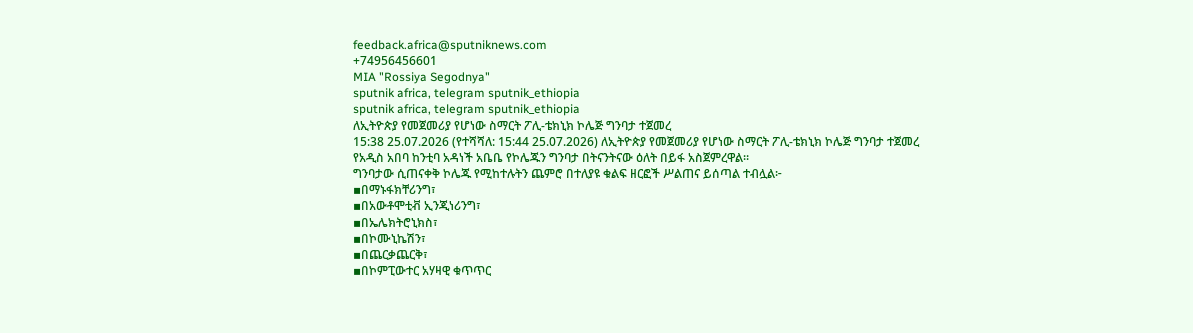feedback.africa@sputniknews.com
+74956456601
MIA "Rossiya Segodnya"
sputnik africa, telegram sputnik_ethiopia
sputnik africa, telegram sputnik_ethiopia
ለኢትዮጵያ የመጀመሪያ የሆነው ስማርት ፖሊ-ቴክኒክ ኮሌጅ ግንባታ ተጀመረ
15:38 25.07.2026 (የተሻሻለ: 15:44 25.07.2026) ለኢትዮጵያ የመጀመሪያ የሆነው ስማርት ፖሊ-ቴክኒክ ኮሌጅ ግንባታ ተጀመረ
የአዲስ አበባ ከንቲባ አዳነች አቤቤ የኮሌጁን ግንባታ በትናንትናው ዕለት በይፋ አስጀምረዋል።
ግንባታው ሲጠናቀቅ ኮሌጁ የሚከተሉትን ጨምሮ በተለያዩ ቁልፍ ዘርፎች ሥልጠና ይሰጣል ተብሏል፦
▪በማኑፋክቸሪንግ፣
▪በአውቶሞቲቭ ኢንጂነሪንግ፣
▪በኤሌክትሮኒክስ፣
▪በኮሙኒኬሽን፣
▪በጨርቃጨርቅ፣
▪በኮምፒውተር አሃዛዊ ቁጥጥር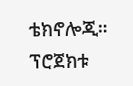ቴክኖሎጂ።
ፕሮጀክቱ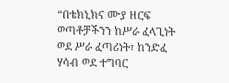“በቴክኒክና ሙያ ዘርፍ ወጣቶቻችንን ከሥራ ፈላጊነት ወደ ሥራ ፈጣሪነት፣ ከንድፈ ሃሳብ ወደ ተግባር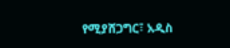የሚያሸጋግር፣ አዲስ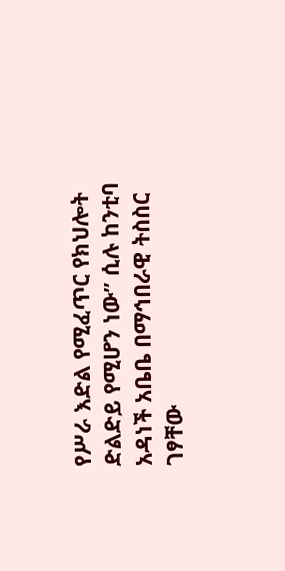የሥራ እድል የሚፈጥር የክህሎት ድልድይ የሚሆን ነው” ሲሉ ከንቲባ አዳነች አቤቤ በማኅበራዊ ትስስር ገፃቸው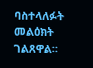ባስተላለፉት መልዕክት ገልጸዋል።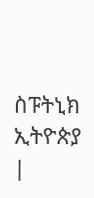ስፑትኒክ ኢትዮጵያ |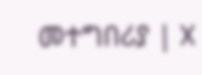መተግበሪያ | X